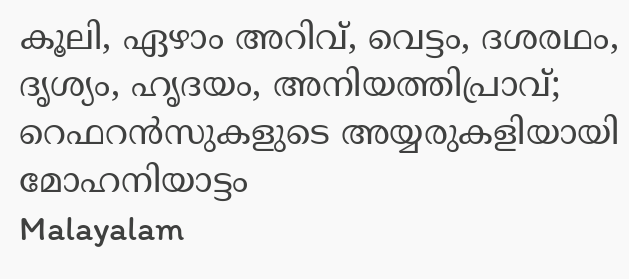കൂലി, ഏഴാം അറിവ്, വെട്ടം, ദശരഥം, ദൃശ്യം, ഹൃദയം, അനിയത്തിപ്രാവ്; റെഫറന്‍സുകളുടെ അയ്യരുകളിയായി മോഹനിയാട്ടം
Malayalam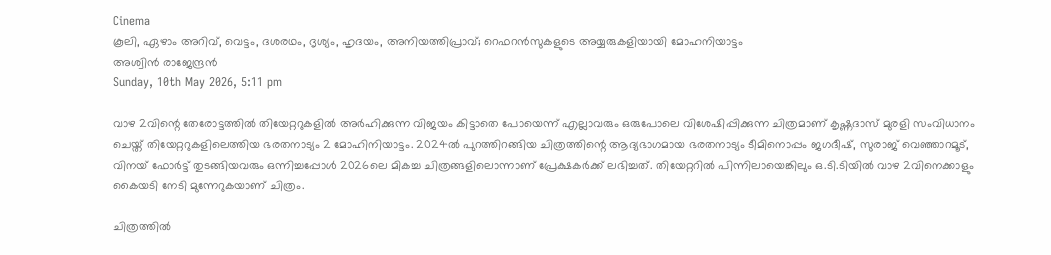Cinema
കൂലി, ഏഴാം അറിവ്, വെട്ടം, ദശരഥം, ദൃശ്യം, ഹൃദയം, അനിയത്തിപ്രാവ്; റെഫറന്‍സുകളുടെ അയ്യരുകളിയായി മോഹനിയാട്ടം
അശ്വിന്‍ രാജേന്ദ്രന്‍
Sunday, 10th May 2026, 5:11 pm

വാഴ 2വിന്റെ തേരോട്ടത്തില്‍ തിയേറ്ററുകളില്‍ അര്‍ഹിക്കുന്ന വിജയം കിട്ടാതെ പോയെന്ന് എല്ലാവരും ഒരുപോലെ വിശേഷിപ്പിക്കുന്ന ചിത്രമാണ് കൃഷ്ണദാസ് മുരളി സംവിധാനം ചെയ്ത് തിയേറ്ററുകളിലെത്തിയ ഭരതനാട്യം 2 മോഹിനിയാട്ടം. 2024ല്‍ പുറത്തിറങ്ങിയ ചിത്രത്തിന്റെ ആദ്യഭാഗമായ ഭരതനാട്യം ടീമിനൊപ്പം ജഗദീഷ്, സുരാജ് വെഞ്ഞാറമൂട്, വിനയ് ഫോര്‍ട്ട് തുടങ്ങിയവരും ഒന്നിച്ചപ്പോള്‍ 2026ലെ മികച്ച ചിത്രങ്ങളിലൊന്നാണ് പ്രേക്ഷകര്‍ക്ക് ലഭിച്ചത്. തിയേറ്ററില്‍ പിന്നിലായെങ്കിലും ഒ.ടി.ടിയില്‍ വാഴ 2വിനെക്കാളും കൈയടി നേടി മുന്നേറുകയാണ് ചിത്രം.

ചിത്രത്തില്‍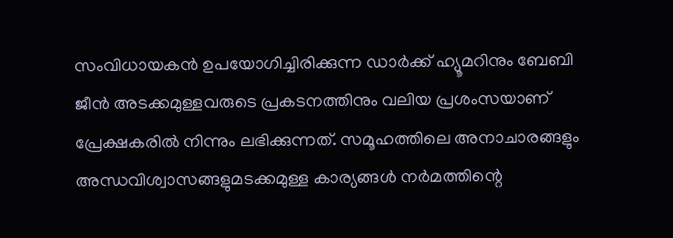സംവിധായകന്‍ ഉപയോഗിച്ചിരിക്കുന്ന ഡാര്‍ക്ക് ഹ്യൂമറിനും ബേബി ജീന്‍ അടക്കമുള്ളവരുടെ പ്രകടനത്തിനും വലിയ പ്രശംസയാണ് പ്രേക്ഷകരില്‍ നിന്നും ലഭിക്കുന്നത്. സമൂഹത്തിലെ അനാചാരങ്ങളും അന്ധവിശ്വാസങ്ങളുമടക്കമുള്ള കാര്യങ്ങള്‍ നര്‍മത്തിന്റെ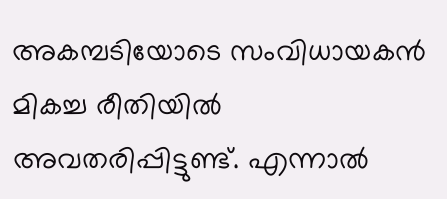അകമ്പടിയോടെ സംവിധായകന്‍ മികച്ച രീതിയില്‍ അവതരിപ്പിട്ടുണ്ട്. എന്നാല്‍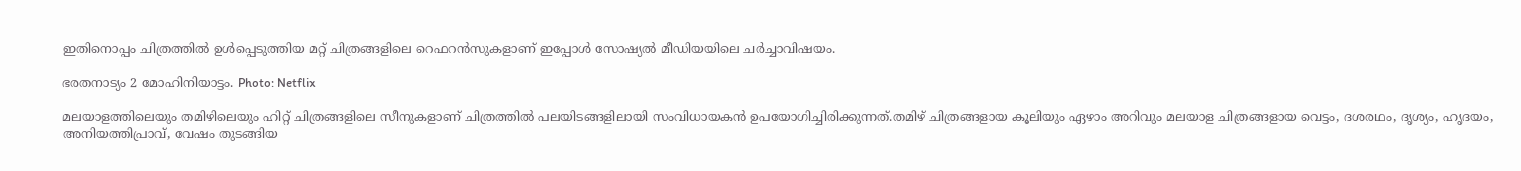ഇതിനൊപ്പം ചിത്രത്തില്‍ ഉള്‍പ്പെടുത്തിയ മറ്റ് ചിത്രങ്ങളിലെ റെഫറന്‍സുകളാണ് ഇപ്പോള്‍ സോഷ്യല്‍ മീഡിയയിലെ ചര്‍ച്ചാവിഷയം.

ഭരതനാട്യം 2 മോഹിനിയാട്ടം. Photo: Netflix

മലയാളത്തിലെയും തമിഴിലെയും ഹിറ്റ് ചിത്രങ്ങളിലെ സീനുകളാണ് ചിത്രത്തില്‍ പലയിടങ്ങളിലായി സംവിധായകന്‍ ഉപയോഗിച്ചിരിക്കുന്നത്.തമിഴ് ചിത്രങ്ങളായ കൂലിയും ഏഴാം അറിവും മലയാള ചിത്രങ്ങളായ വെട്ടം, ദശരഥം, ദൃശ്യം, ഹൃദയം, അനിയത്തിപ്രാവ്, വേഷം തുടങ്ങിയ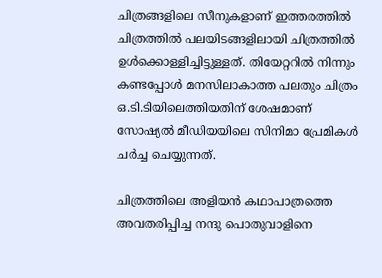ചിത്രങ്ങളിലെ സീനുകളാണ് ഇത്തരത്തില്‍ ചിത്രത്തില്‍ പലയിടങ്ങളിലായി ചിത്രത്തില്‍ ഉള്‍ക്കൊള്ളിച്ചിട്ടുള്ളത്. തിയേറ്ററില്‍ നിന്നും കണ്ടപ്പോള്‍ മനസിലാകാത്ത പലതും ചിത്രം ഒ.ടി.ടിയിലെത്തിയതിന് ശേഷമാണ് സോഷ്യല്‍ മീഡിയയിലെ സിനിമാ പ്രേമികള്‍ ചര്‍ച്ച ചെയ്യുന്നത്.

ചിത്രത്തിലെ അളിയന്‍ കഥാപാത്രത്തെ അവതരിപ്പിച്ച നന്ദു പൊതുവാളിനെ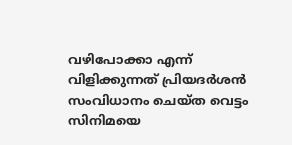വഴിപോക്കാ എന്ന് വിളിക്കുന്നത് പ്രിയദര്‍ശന്‍ സംവിധാനം ചെയ്ത വെട്ടം സിനിമയെ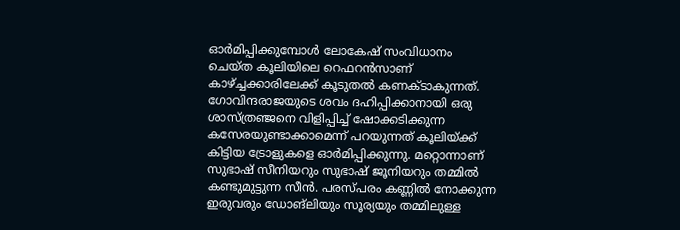ഓര്‍മിപ്പിക്കുമ്പോള്‍ ലോകേഷ് സംവിധാനം ചെയ്ത കൂലിയിലെ റെഫറന്‍സാണ് കാഴ്ച്ചക്കാരിലേക്ക് കൂടുതല്‍ കണക്ടാകുന്നത്. ഗോവിന്ദരാജയുടെ ശവം ദഹിപ്പിക്കാനായി ഒരു ശാസ്ത്രഞ്ജനെ വിളിപ്പിച്ച് ഷോക്കടിക്കുന്ന കസേരയുണ്ടാക്കാമെന്ന് പറയുന്നത് കൂലിയ്ക്ക് കിട്ടിയ ട്രോളുകളെ ഓര്‍മിപ്പിക്കുന്നു. മറ്റൊന്നാണ് സുഭാഷ് സീനിയറും സുഭാഷ് ജൂനിയറും തമ്മില്‍ കണ്ടുമുട്ടുന്ന സീന്‍. പരസ്പരം കണ്ണില്‍ നോക്കുന്ന ഇരുവരും ഡോങ്‌ലിയും സൂര്യയും തമ്മിലുള്ള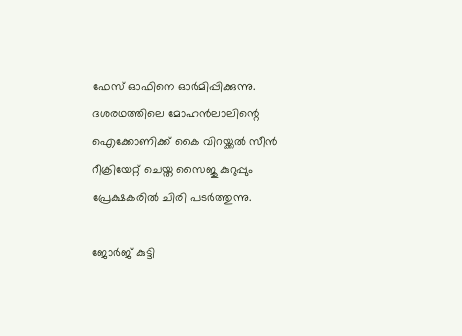ഫേസ് ഓഫിനെ ഓര്‍മിപ്പിക്കുന്നു. ദശരഥത്തിലെ മോഹന്‍ലാലിന്റെ ഐക്കോണിക്ക് കൈ വിറയ്ക്കല്‍ സീന്‍ റീക്രിയേറ്റ് ചെയ്ത സൈജു കുറുപ്പും പ്രേക്ഷകരില്‍ ചിരി പടര്‍ത്തുന്നു.

ജോര്‍ജ് കുട്ടി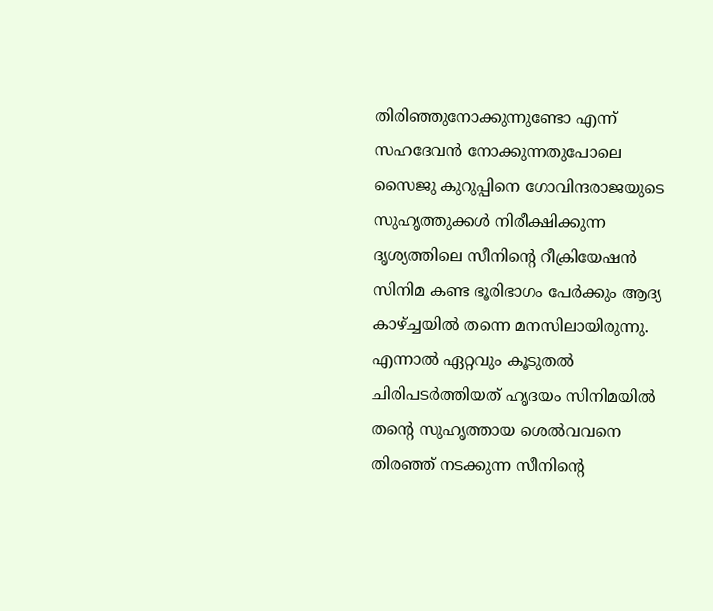തിരിഞ്ഞുനോക്കുന്നുണ്ടോ എന്ന് സഹദേവന്‍ നോക്കുന്നതുപോലെ സൈജു കുറുപ്പിനെ ഗോവിന്ദരാജയുടെ സുഹൃത്തുക്കള്‍ നിരീക്ഷിക്കുന്ന ദൃശ്യത്തിലെ സീനിന്റെ റീക്രിയേഷന്‍ സിനിമ കണ്ട ഭൂരിഭാഗം പേര്‍ക്കും ആദ്യ കാഴ്ച്ചയില്‍ തന്നെ മനസിലായിരുന്നു. എന്നാല്‍ ഏറ്റവും കൂടുതല്‍ ചിരിപടര്‍ത്തിയത് ഹൃദയം സിനിമയില്‍ തന്റെ സുഹൃത്തായ ശെല്‍വവനെ തിരഞ്ഞ് നടക്കുന്ന സീനിന്റെ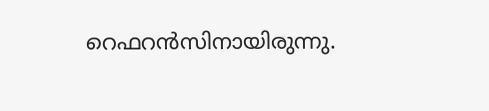റെഫറന്‍സിനായിരുന്നു.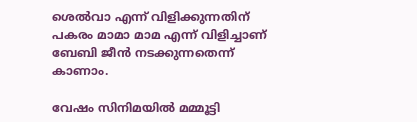ശെല്‍വാ എന്ന് വിളിക്കുന്നതിന് പകരം മാമാ മാമ എന്ന് വിളിച്ചാണ് ബേബി ജീന്‍ നടക്കുന്നതെന്ന് കാണാം.

വേഷം സിനിമയില്‍ മമ്മൂട്ടി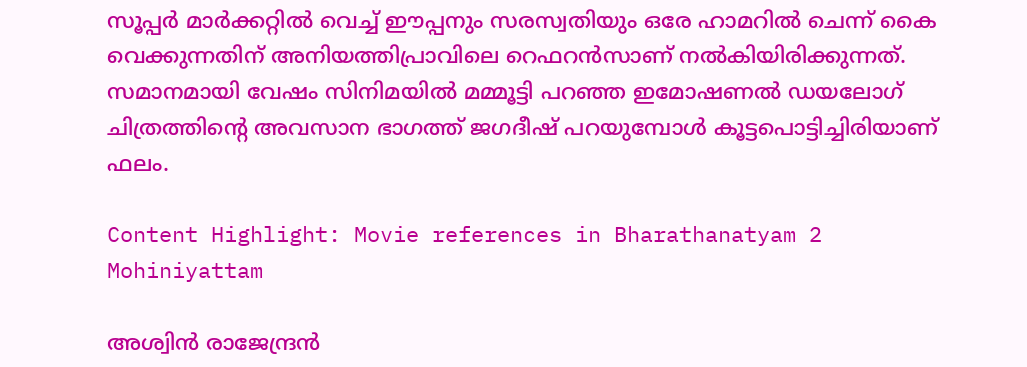സൂപ്പര്‍ മാര്‍ക്കറ്റില്‍ വെച്ച് ഈപ്പനും സരസ്വതിയും ഒരേ ഹാമറില്‍ ചെന്ന് കൈ വെക്കുന്നതിന് അനിയത്തിപ്രാവിലെ റെഫറന്‍സാണ് നല്‍കിയിരിക്കുന്നത്. സമാനമായി വേഷം സിനിമയില്‍ മമ്മൂട്ടി പറഞ്ഞ ഇമോഷണല്‍ ഡയലോഗ് ചിത്രത്തിന്റെ അവസാന ഭാഗത്ത് ജഗദീഷ് പറയുമ്പോള്‍ കൂട്ടപൊട്ടിച്ചിരിയാണ് ഫലം.

Content Highlight: Movie references in Bharathanatyam 2 Mohiniyattam

അശ്വിന്‍ രാജേന്ദ്രന്‍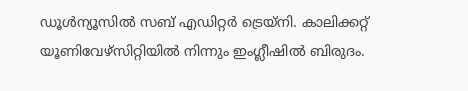ഡൂള്‍ന്യൂസില്‍ സബ് എഡിറ്റര്‍ ട്രെയ്‌നി. കാലിക്കറ്റ് യൂണിവേഴ്സിറ്റിയില്‍ നിന്നും ഇംഗ്ലീഷില്‍ ബിരുദം.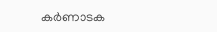കര്‍ണാടക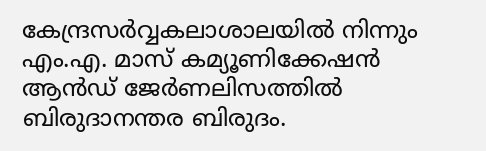കേന്ദ്രസര്‍വ്വകലാശാലയില്‍ നിന്നും എം.എ. മാസ് കമ്യൂണിക്കേഷന്‍ ആന്‍ഡ് ജേര്‍ണലിസത്തില്‍ ബിരുദാനന്തര ബിരുദം.